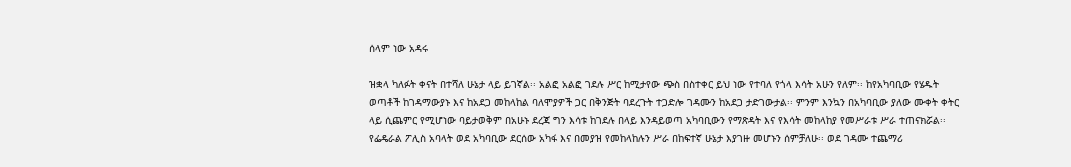ሰላም ነው አዳሩ

ዝቋላ ካለፉት ቀናት በተሻለ ሁኔታ ላይ ይገኛል፡፡ አልፎ አልፎ ገደሉ ሥር ከሚታየው ጭስ በስተቀር ይህ ነው የተባለ የጎላ እሳት አሁን የለም፡፡ ከየአካባቢው የሄዱት ወጣቶች ከገዳማውያኑ እና ከአደጋ መከላከል ባለሞያዎች ጋር በቅንጅት ባደረጉት ተጋድሎ ገዳሙን ከአደጋ ታድገውታል፡፡ ምንም እንኳን በአካባቢው ያለው ሙቀት ቀትር ላይ ሲጨምር የሚሆነው ባይታወቅም በአሁኑ ደረጃ ግን እሳቱ ከገደሉ በላይ እንዳይወጣ አካባቢውን የማጽዳት እና የእሳት መከላከያ የመሥራቱ ሥራ ተጠናክሯል፡፡
የፌዴራል ፖሊስ አባላት ወደ አካባቢው ደርሰው አካፋ እና በመያዝ የመከላከሉን ሥራ በከፍተኛ ሁኔታ እያገዙ መሆኑን ሰምቻለሁ፡፡ ወደ ገዳሙ ተጨማሪ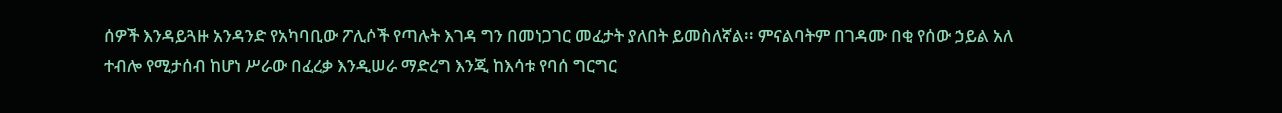ሰዎች እንዳይጓዙ አንዳንድ የአካባቢው ፖሊሶች የጣሉት እገዳ ግን በመነጋገር መፈታት ያለበት ይመስለኛል፡፡ ምናልባትም በገዳሙ በቂ የሰው ኃይል አለ ተብሎ የሚታሰብ ከሆነ ሥራው በፈረቃ እንዲሠራ ማድረግ እንጂ ከእሳቱ የባሰ ግርግር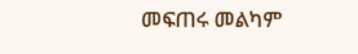መፍጠሩ መልካም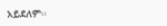አይደለም፡፡